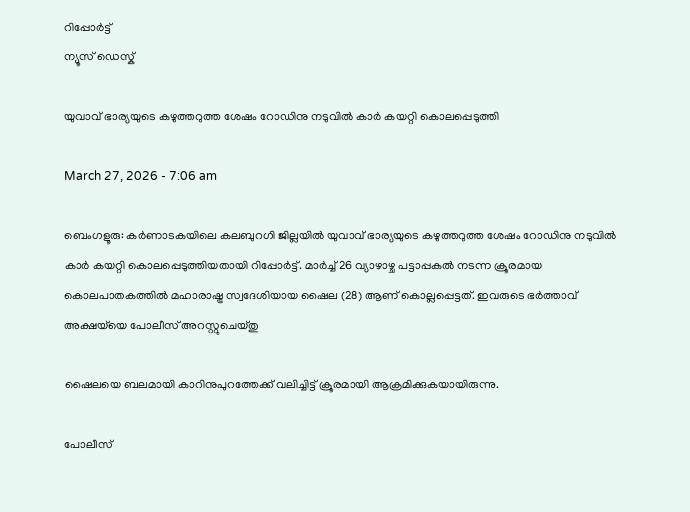റിപ്പോര്‍ട്ട്
ന്യൂസ് ഡെസ്ക്

യുവാവ് ഭാര്യയുടെ കഴുത്തറുത്ത ശേഷം റോഡിനു നടുവിൽ കാർ കയറ്റി കൊലപ്പെടുത്തി

March 27, 2026 - 7:06 am

ബെംഗളൂരു: കർണാടകയിലെ കലബുറഗി ജില്ലയിൽ യുവാവ് ഭാര്യയുടെ കഴുത്തറുത്ത ശേഷം റോഡിനു നടുവിൽ കാർ കയറ്റി കൊലപ്പെടുത്തിയതായി റിപ്പോർട്ട്. മാർച്ച് 26 വ്യാഴാഴ്ച പട്ടാപ്പകൽ നടന്ന ക്രൂരമായ കൊലപാതകത്തിൽ മഹാരാഷ്ട്ര സ്വദേശിയായ ഷൈല (28) ആണ് കൊല്ലപ്പെട്ടത്. ഇവരുടെ ഭർത്താവ് അക്ഷയ്‌യെ പോലീസ് അറസ്റ്റുചെയ്തു

ഷൈലയെ ബലമായി കാറിനുപുറത്തേക്ക് വലിച്ചിട്ട് ക്രൂരമായി ആക്രമിക്കുകയായിരുന്നു.

പോലീസ്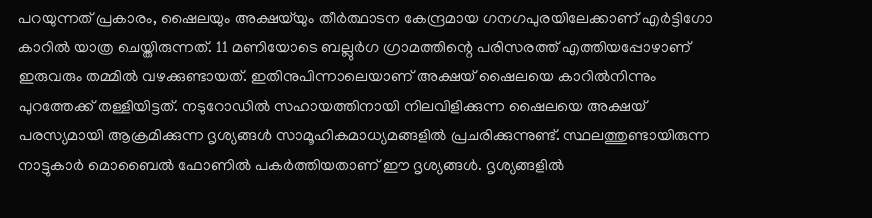പറയുന്നത് പ്രകാരം, ഷൈലയും അക്ഷയ്‌യും തീർത്ഥാടന കേന്ദ്രമായ ഗനഗപുരയിലേക്കാണ് എർട്ടിഗോ കാറിൽ യാത്ര ചെയ്തിരുന്നത്. 11 മണിയോടെ ബല്ലുർഗ ഗ്രാമത്തിന്റെ പരിസരത്ത് എത്തിയപ്പോഴാണ് ഇരുവരും തമ്മിൽ വഴക്കുണ്ടായത്. ഇതിനുപിന്നാലെയാണ് അക്ഷയ് ഷൈലയെ കാറിൽനിന്നും പുറത്തേക്ക് തള്ളിയിട്ടത്. നടുറോഡിൽ സഹായത്തിനായി നിലവിളിക്കുന്ന ഷൈലയെ അക്ഷയ് പരസ്യമായി ആക്രമിക്കുന്ന ദൃശ്യങ്ങൾ സാമൂഹികമാധ്യമങ്ങളിൽ പ്രചരിക്കുന്നുണ്ട്. സ്ഥലത്തുണ്ടായിരുന്ന നാട്ടുകാർ മൊബൈൽ ഫോണിൽ പകർത്തിയതാണ് ഈ ദൃശ്യങ്ങൾ. ദൃശ്യങ്ങളിൽ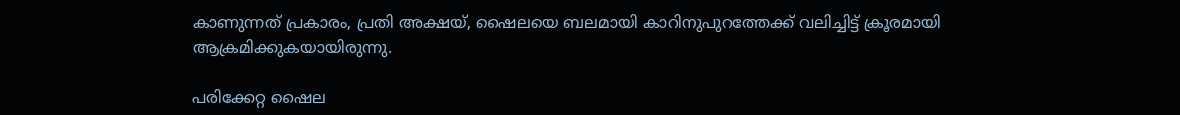കാണുന്നത് പ്രകാരം, പ്രതി അക്ഷയ്, ഷൈലയെ ബലമായി കാറിനുപുറത്തേക്ക് വലിച്ചിട്ട് ക്രൂരമായി ആക്രമിക്കുകയായിരുന്നു.

പരിക്കേറ്റ ഷൈല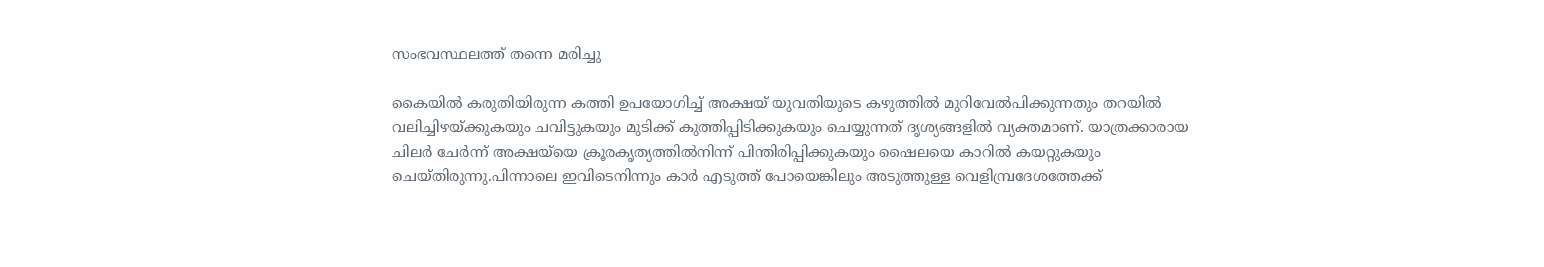സംഭവസ്ഥലത്ത് തന്നെ മരിച്ചു

കൈയിൽ കരുതിയിരുന്ന കത്തി ഉപയോഗിച്ച് അക്ഷയ് യുവതിയുടെ കഴുത്തിൽ മുറിവേൽപിക്കുന്നതും തറയിൽ വലിച്ചിഴയ്ക്കുകയും ചവിട്ടുകയും മുടിക്ക് കുത്തിപ്പിടിക്കുകയും ചെയ്യുന്നത് ദൃശ്യങ്ങളിൽ വ്യക്തമാണ്. യാത്രക്കാരായ ചിലർ ചേർന്ന് അക്ഷയ്‌യെ ക്രൂരകൃത്യത്തിൽനിന്ന് പിന്തിരിപ്പിക്കുകയും ഷൈലയെ കാറിൽ കയറ്റുകയും ചെയ്തിരുന്നു.പിന്നാലെ ഇവിടെനിന്നും കാർ എടുത്ത് പോയെങ്കിലും അടുത്തുള്ള വെളിമ്പ്രദേശത്തേക്ക്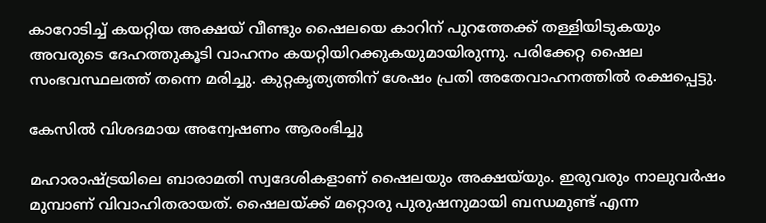കാറോടിച്ച് കയറ്റിയ അക്ഷയ് വീണ്ടും ഷൈലയെ കാറിന് പുറത്തേക്ക് തള്ളിയിടുകയും അവരുടെ ദേഹത്തുകൂടി വാഹനം കയറ്റിയിറക്കുകയുമായിരുന്നു. പരിക്കേറ്റ ഷൈല സംഭവസ്ഥലത്ത് തന്നെ മരിച്ചു. കുറ്റകൃത്യത്തിന് ശേഷം പ്രതി അതേവാഹനത്തിൽ രക്ഷപ്പെട്ടു.

കേസിൽ വിശദമായ അന്വേഷണം ആരംഭിച്ചു

മഹാരാഷ്ട്രയിലെ ബാരാമതി സ്വദേശികളാണ് ഷൈലയും അക്ഷയ്‌യും. ഇരുവരും നാലുവർഷം മുമ്പാണ് വിവാഹിതരായത്. ഷൈലയ്ക്ക് മറ്റൊരു പുരുഷനുമായി ബന്ധമുണ്ട് എന്ന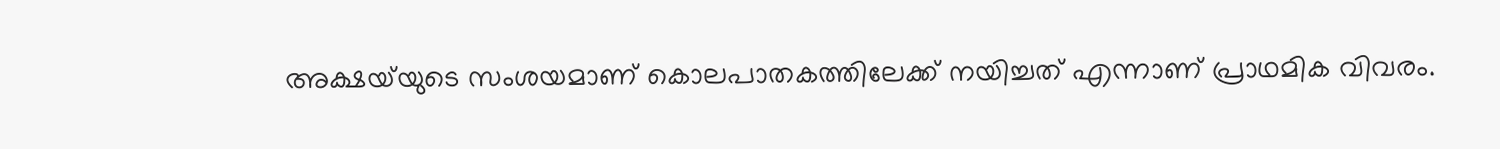അക്ഷയ്‌യുടെ സംശയമാണ് കൊലപാതകത്തിലേക്ക് നയിച്ചത് എന്നാണ് പ്രാഥമിക വിവരം.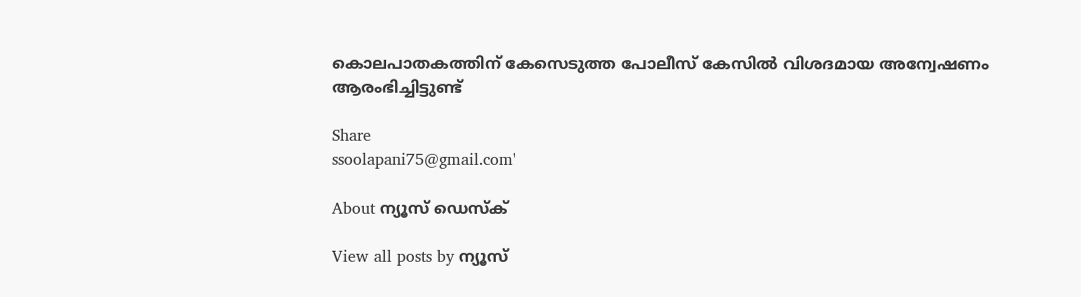കൊലപാതകത്തിന് കേസെടുത്ത പോലീസ് കേസിൽ വിശദമായ അന്വേഷണം ആരംഭിച്ചിട്ടുണ്ട്

Share
ssoolapani75@gmail.com'

About ന്യൂസ് ഡെസ്ക്

View all posts by ന്യൂസ്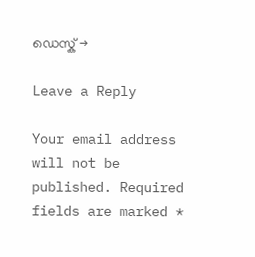ഡെസ്ക് →

Leave a Reply

Your email address will not be published. Required fields are marked *